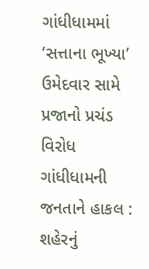ગાંધીધામમાં ‘સત્તાના ભૂખ્યા’ ઉમેદવાર સામે પ્રજાનો પ્રચંડ વિરોધ
ગાંધીધામની જનતાને હાકલ : શહેરનું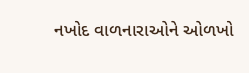નખોદ વાળનારાઓને ઓળખો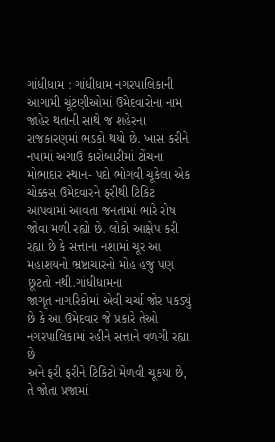ગાંધીધામ : ગાંધીધામ નગરપાલિકાની આગામી ચૂંટણીઓમાં ઉમેદવારોના નામ જાહેર થતાની સાથે જ શહેરના રાજકારણમાં ભડકો થયો છે. ખાસ કરીને નપામાં અગાઉ કારોબારીમાં ટોંચના મોભાદાર સ્થાન- પદો ભોગવી ચૂકેલા એક ચોક્કસ ઉમેદવારને ફરીથી ટિકિટ આપવામાં આવતા જનતામાં ભારે રોષ જોવા મળી રહ્યો છે. લોકો આક્ષેપ કરી રહ્યા છે કે સત્તાના નશામાં ચૂર આ મહાશયનો ભ્રષ્ટાચારનો મોહ હજુ પણ છૂટતો નથી.ગાંધીધામના
જાગૃત નાગરિકોમાં એવી ચર્ચા જોર પકડ્યું છે કે આ ઉમેદવાર જે પ્રકારે તેઓ નગરપાલિકામાં રહીને સત્તાને વળગી રહ્યા છે
અને ફરી ફરીને ટિકિટો મેળવી ચૂકયા છે, તે જોતા પ્રજામાં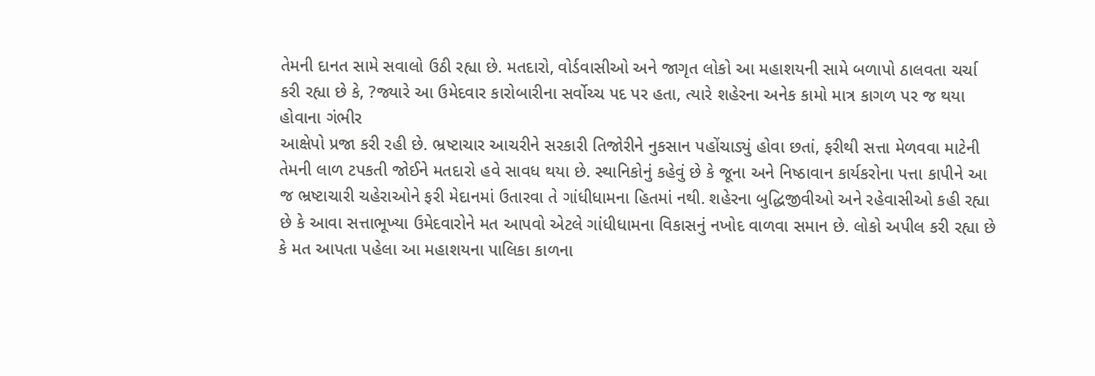તેમની દાનત સામે સવાલો ઉઠી રહ્યા છે. મતદારો, વોર્ડવાસીઓ અને જાગૃત લોકો આ મહાશયની સામે બળાપો ઠાલવતા ચર્ચા કરી રહ્યા છે કે, ?જ્યારે આ ઉમેદવાર કારોબારીના સર્વોચ્ચ પદ પર હતા, ત્યારે શહેરના અનેક કામો માત્ર કાગળ પર જ થયા હોવાના ગંભીર
આક્ષેપો પ્રજા કરી રહી છે. ભ્રષ્ટાચાર આચરીને સરકારી તિજોરીને નુકસાન પહોંચાડ્યું હોવા છતાં, ફરીથી સત્તા મેળવવા માટેની તેમની લાળ ટપકતી જોઈને મતદારો હવે સાવધ થયા છે. સ્થાનિકોનું કહેવું છે કે જૂના અને નિષ્ઠાવાન કાર્યકરોના પત્તા કાપીને આ જ ભ્રષ્ટાચારી ચહેરાઓને ફરી મેદાનમાં ઉતારવા તે ગાંધીધામના હિતમાં નથી. શહેરના બુદ્ધિજીવીઓ અને રહેવાસીઓ કહી રહ્યા છે કે આવા સત્તાભૂખ્યા ઉમેદવારોને મત આપવો એટલે ગાંધીધામના વિકાસનું નખોદ વાળવા સમાન છે. લોકો અપીલ કરી રહ્યા છે કે મત આપતા પહેલા આ મહાશયના પાલિકા કાળના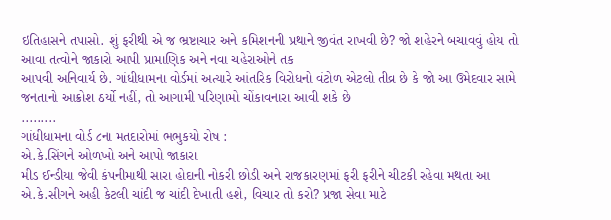ઇતિહાસને તપાસો. શું ફરીથી એ જ ભ્રષ્ટાચાર અને કમિશનની પ્રથાને જીવંત રાખવી છે? જો શહેરને બચાવવું હોય તો આવા તત્વોને જાકારો આપી પ્રામાણિક અને નવા ચહેરાઓને તક
આપવી અનિવાર્ય છે. ગાંધીધામના વોર્ડમાં અત્યારે આંતરિક વિરોધનો વંટોળ એટલો તીવ્ર છે કે જો આ ઉમેદવાર સામે જનતાનો આક્રોશ ઠર્યો નહીં, તો આગામી પરિણામો ચોંકાવનારા આવી શકે છે
.........
ગાંધીધામના વોર્ડ ૮ના મતદારોમાં ભભુકયો રોષ :
એ.કે.સિંગને ઓળખો અને આપો જાકારા
મીડ ઈન્ડીયા જેવી કંપનીમાથી સારા હોદાની નોકરી છોડી અને રાજકારણમાં ફરી ફરીને ચીટકી રહેવા મથતા આ એ.કે.સીગને અહી કેટલી ચાંદી જ ચાંદી દેખાતી હશે, વિચાર તો કરો? પ્રજા સેવા માટે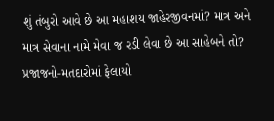શું તંબુરો આવે છે આ મહાશય જાહેરજીવનમાં? માત્ર અને માત્ર સેવાના નામે મેવા જ રડી લેવા છે આ સાહેબને તો? પ્રજાજનો-મતદારોમાં ફેલાયો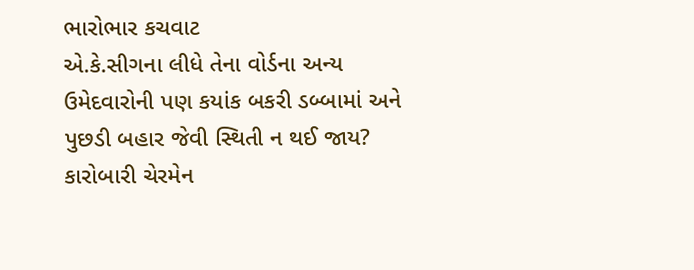ભારોભાર કચવાટ
એ.કે.સીગના લીધે તેના વોર્ડના અન્ય ઉમેદવારોની પણ કયાંક બકરી ડબ્બામાં અને પુછડી બહાર જેવી સ્થિતી ન થઈ જાય? કારોબારી ચેરમેન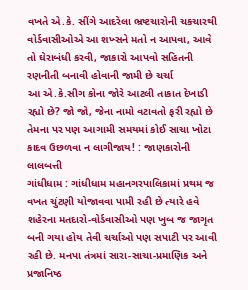વખતે એ.કે. સીંગે આદરેલા ભ્રષ્ટચારોની ચકચારથી વોર્ડવાસીઓએ આ શખ્સને મતો ન આપવા, આવે તો ઘેરાબંધી કરવી, જાકારો આપવો સહિતની રણનીતી બનાવી હોવાની જામી છે ચર્ચા
આ એ.કે.સીગ કોના જોરે આટલી તાકાત દેખાડી રહ્યો છે? જો જો, જેના નામો વટાવતો ફરી રહ્યો છે તેમના પર પણ આગામી સમયમાં કોઈ સાચા ખોટા કાદવ ઉછળવા ન લાગીજાય! : જાણકારોની લાલબત્તી
ગાંધીધામ : ગાંધીધામ મહાનગરપાલિકામાં પ્રથમ જ વખત ચુંટણી યોજાવવા પામી રહી છે ત્યારે હવે શહેરના મતદારો-વોર્ડવાસીઓ પણ ખુબ જ જાગૃત બની ગયા હોય તેવી ચર્ચાઓ પણ સપાટી પર આવી રહી છે. મનપા તંત્રમાં સારા-સાચા-પ્રમાણિક અને પ્રજાનિષ્ઠ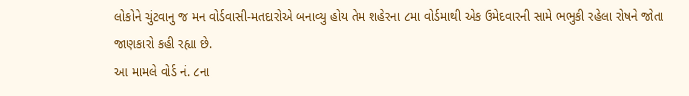લોકોને ચુંટવાનુ જ મન વોર્ડવાસી-મતદારોએ બનાવ્યુ હોય તેમ શહેરના ૮મા વોર્ડમાથી એક ઉમેદવારની સામે ભભુકી રહેલા રોષને જોતા જાણકારો કહી રહ્યા છે.
આ મામલે વોર્ડ નં. ૮ના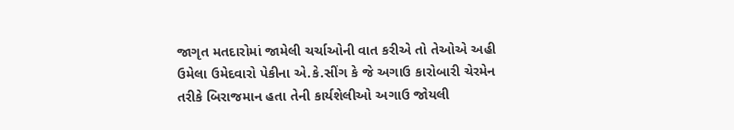જાગૃત મતદારોમાં જામેલી ચર્ચાઓની વાત કરીએ તો તેઓએ અહી ઉમેલા ઉમેદવારો પેકીના એ.કે.સીંગ કે જે અગાઉ કારોબારી ચેરમેન તરીકે બિરાજમાન હતા તેની કાર્યશેલીઓ અગાઉ જોયલી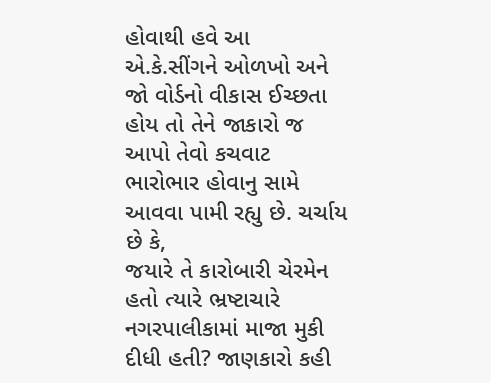હોવાથી હવે આ એ.કે.સીંગને ઓળખો અને જો વોર્ડનો વીકાસ ઈચ્છતા હોય તો તેને જાકારો જ આપો તેવો કચવાટ ભારોભાર હોવાનુ સામે આવવા પામી રહ્યુ છે. ચર્ચાય છે કે,
જયારે તે કારોબારી ચેરમેન હતો ત્યારે ભ્રષ્ટાચારે નગરપાલીકામાં માજા મુકી દીધી હતી? જાણકારો કહી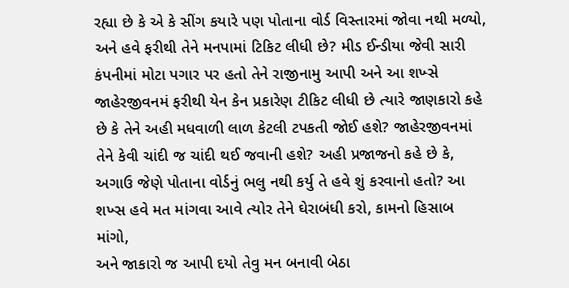રહ્યા છે કે એ કે સીંગ કયારે પણ પોતાના વોર્ડ વિસ્તારમાં જોવા નથી મળ્યો, અને હવે ફરીથી તેને મનપામાં ટિકિટ લીધી છે? મીડ ઈન્ડીયા જેવી સારી કંપનીમાં મોટા પગાર પર હતો તેને રાજીનામુ આપી અને આ શખ્સે જાહેરજીવનમં ફરીથી યેન કેન પ્રકારેણ ટીકિટ લીધી છે ત્યારે જાણકારો કહે છે કે તેને અહી મધવાળી લાળ કેટલી ટપકતી જોઈ હશે? જાહેરજીવનમાં તેને કેવી ચાંદી જ ચાંદી થઈ જવાની હશે? અહી પ્રજાજનો કહે છે કે, અગાઉ જેણે પોતાના વોર્ડનું ભલુ નથી કર્યુ તે હવે શું કરવાનો હતો? આ શખ્સ હવે મત માંગવા આવે ત્યોર તેને ઘેરાબંધી કરો, કામનો હિસાબ માંગો,
અને જાકારો જ આપી દયો તેવુ મન બનાવી બેઠા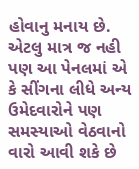હોવાનુ મનાય છે. એટલુ માત્ર જ નહી પણ આ પેનલમાં એ કે સીંગના લીધે અન્ય ઉમેદવારોને પણ સમસ્યાઓ વેઠવાનો વારો આવી શકે છે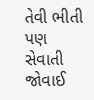તેવી ભીતી પણ સેવાતી જોવાઈ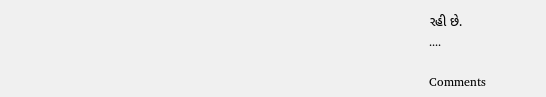રહી છે.
....

Comments